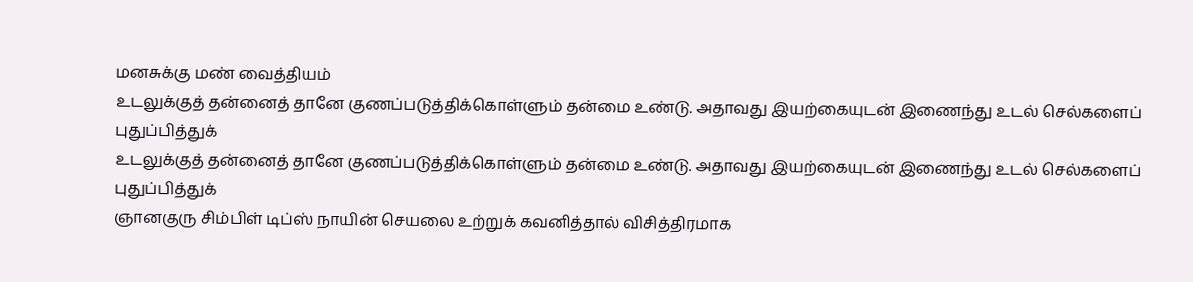மனசுக்கு மண் வைத்தியம்
உடலுக்குத் தன்னைத் தானே குணப்படுத்திக்கொள்ளும் தன்மை உண்டு. அதாவது இயற்கையுடன் இணைந்து உடல் செல்களைப் புதுப்பித்துக்
உடலுக்குத் தன்னைத் தானே குணப்படுத்திக்கொள்ளும் தன்மை உண்டு. அதாவது இயற்கையுடன் இணைந்து உடல் செல்களைப் புதுப்பித்துக்
ஞானகுரு சிம்பிள் டிப்ஸ் நாயின் செயலை உற்றுக் கவனித்தால் விசித்திரமாக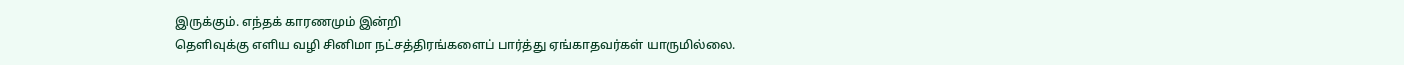இருக்கும். எந்தக் காரணமும் இன்றி
தெளிவுக்கு எளிய வழி சினிமா நட்சத்திரங்களைப் பார்த்து ஏங்காதவர்கள் யாருமில்லை.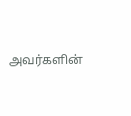அவர்களின்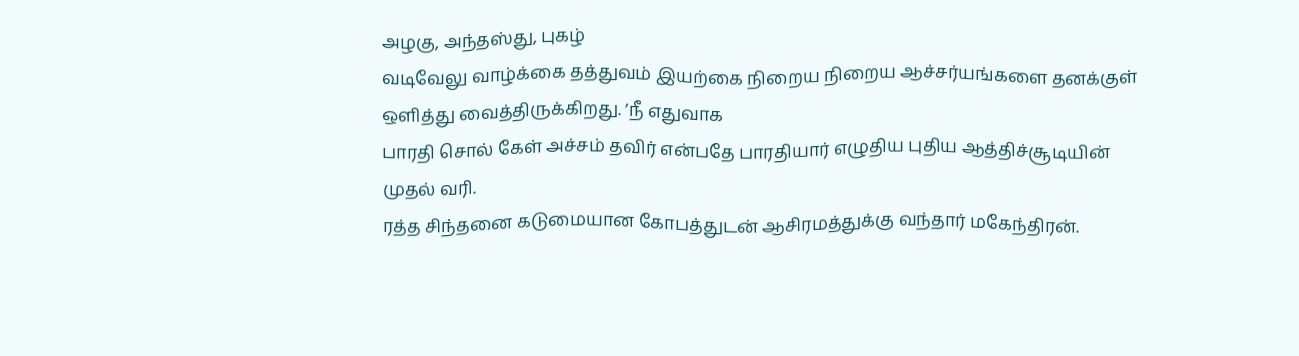அழகு, அந்தஸ்து, புகழ்
வடிவேலு வாழ்க்கை தத்துவம் இயற்கை நிறைய நிறைய ஆச்சர்யங்களை தனக்குள் ஒளித்து வைத்திருக்கிறது. ’நீ எதுவாக
பாரதி சொல் கேள் அச்சம் தவிர் என்பதே பாரதியார் எழுதிய புதிய ஆத்திச்சூடியின் முதல் வரி.
ரத்த சிந்தனை கடுமையான கோபத்துடன் ஆசிரமத்துக்கு வந்தார் மகேந்திரன்.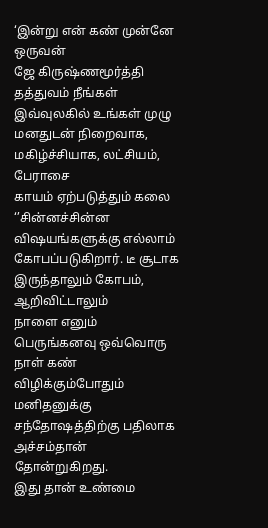‘இன்று என் கண் முன்னே ஒருவன்
ஜே கிருஷ்ணமூர்த்தி தத்துவம் நீங்கள் இவ்வுலகில் உங்கள் முழு மனதுடன் நிறைவாக, மகிழ்ச்சியாக, லட்சியம், பேராசை
காயம் ஏற்படுத்தும் கலை ‘’சின்னச்சின்ன விஷயங்களுக்கு எல்லாம் கோபப்படுகிறார். டீ சூடாக இருந்தாலும் கோபம், ஆறிவிட்டாலும்
நாளை எனும் பெருங்கனவு ஒவ்வொரு நாள் கண் விழிக்கும்போதும் மனிதனுக்கு சந்தோஷத்திற்கு பதிலாக அச்சம்தான் தோன்றுகிறது.
இது தான் உண்மை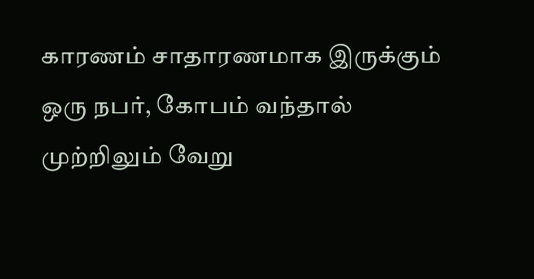காரணம் சாதாரணமாக இருக்கும் ஒரு நபர், கோபம் வந்தால் முற்றிலும் வேறு